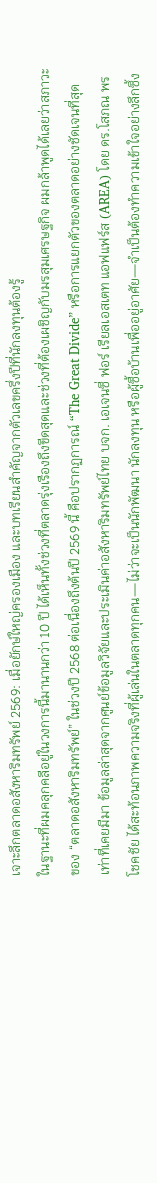เจาะลึกตลาดอสังหาริมทรัพย์ 2569: เมื่อยักษ์ใหญ่ครองเมือง และบทเรียนสำคัญจากตัวเลขครึ่งปีที่นักลงทุนต้องรู้
ในฐานะที่ผมคลุกคลีอยู่ในวงการนี้มานานกว่า 10 ปี ได้เห็นทั้งช่วงที่ตลาดรุ่งเรืองถึงขีดสุดและช่วงที่ต้องเผชิญกับมรสุมเศรษฐกิจ ผมกล้าพูดได้เลยว่าสภาวะของ “ตลาดอสังหาริมทรัพย์” ในช่วงปี 2568 ต่อเนื่องถึงต้นปี 2569 นี้ คือปรากฏการณ์ “The Great Divide” หรือการแยกตัวของตลาดอย่างชัดเจนที่สุดเท่าที่เคยมีมา ข้อมูลล่าสุดจากศูนย์ข้อมูลวิจัยและประเมินค่าอสังหาริมทรัพย์ไทย บจก. เอเจนซี่ ฟอร์ เรียลเอสเตท แอฟแฟร์ส (AREA) โดย ดร.โสภณ พรโชคชัย ได้สะท้อนภาพความจริงที่ผู้เล่นในตลาดทุกคน—ไม่ว่าจะเป็นนักพัฒนา นักลงทุน หรือผู้ซื้อบ้านเพื่ออยู่อาศัย—จำเป็นต้องทำความเข้าใจอย่างลึกซึ้ง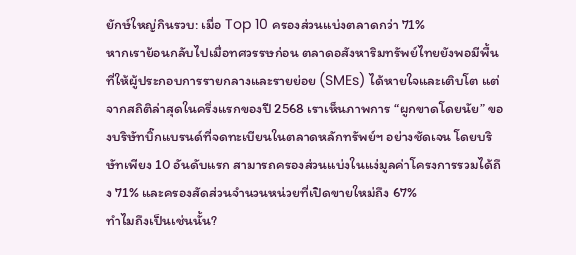ยักษ์ใหญ่กินรวบ: เมื่อ Top 10 ครองส่วนแบ่งตลาดกว่า 71%
หากเราย้อนกลับไปเมื่อทศวรรษก่อน ตลาดอสังหาริมทรัพย์ไทยยังพอมีพื้นที่ให้ผู้ประกอบการรายกลางและรายย่อย (SMEs) ได้หายใจและเติบโต แต่จากสถิติล่าสุดในครึ่งแรกของปี 2568 เราเห็นภาพการ “ผูกขาดโดยนัย” ของบริษัทบิ๊กแบรนด์ที่จดทะเบียนในตลาดหลักทรัพย์ฯ อย่างชัดเจน โดยบริษัทเพียง 10 อันดับแรก สามารถครองส่วนแบ่งในแง่มูลค่าโครงการรวมได้ถึง 71% และครองสัดส่วนจำนวนหน่วยที่เปิดขายใหม่ถึง 67%
ทำไมถึงเป็นเช่นนั้น?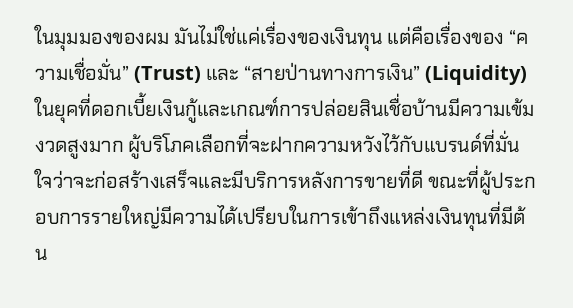ในมุมมองของผม มันไม่ใช่แค่เรื่องของเงินทุน แต่คือเรื่องของ “ความเชื่อมั่น” (Trust) และ “สายป่านทางการเงิน” (Liquidity) ในยุคที่ดอกเบี้ยเงินกู้และเกณฑ์การปล่อยสินเชื่อบ้านมีความเข้มงวดสูงมาก ผู้บริโภคเลือกที่จะฝากความหวังไว้กับแบรนด์ที่มั่นใจว่าจะก่อสร้างเสร็จและมีบริการหลังการขายที่ดี ขณะที่ผู้ประกอบการรายใหญ่มีความได้เปรียบในการเข้าถึงแหล่งเงินทุนที่มีต้น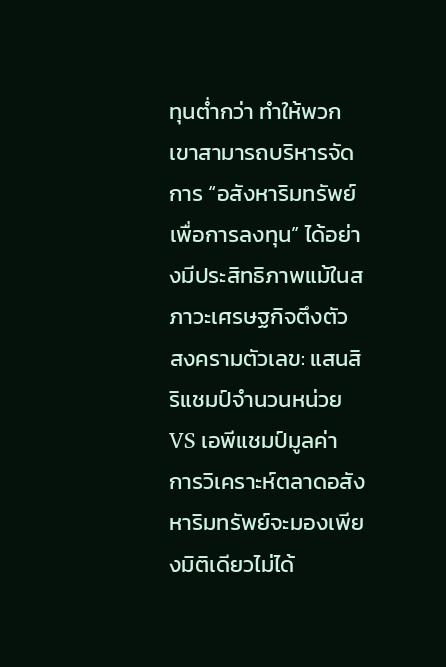ทุนต่ำกว่า ทำให้พวกเขาสามารถบริหารจัดการ “อสังหาริมทรัพย์เพื่อการลงทุน” ได้อย่างมีประสิทธิภาพแม้ในสภาวะเศรษฐกิจตึงตัว
สงครามตัวเลข: แสนสิริแชมป์จำนวนหน่วย VS เอพีแชมป์มูลค่า
การวิเคราะห์ตลาดอสังหาริมทรัพย์จะมองเพียงมิติเดียวไม่ได้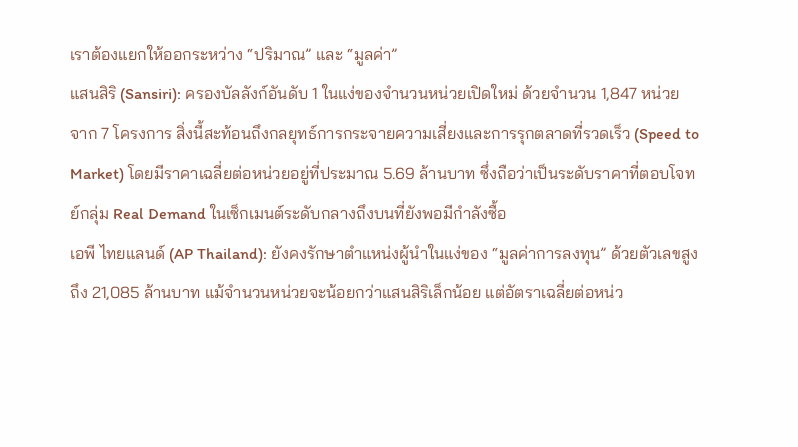เราต้องแยกให้ออกระหว่าง “ปริมาณ” และ “มูลค่า”
แสนสิริ (Sansiri): ครองบัลลังก์อันดับ 1 ในแง่ของจำนวนหน่วยเปิดใหม่ ด้วยจำนวน 1,847 หน่วย จาก 7 โครงการ สิ่งนี้สะท้อนถึงกลยุทธ์การกระจายความเสี่ยงและการรุกตลาดที่รวดเร็ว (Speed to Market) โดยมีราคาเฉลี่ยต่อหน่วยอยู่ที่ประมาณ 5.69 ล้านบาท ซึ่งถือว่าเป็นระดับราคาที่ตอบโจทย์กลุ่ม Real Demand ในเซ็กเมนต์ระดับกลางถึงบนที่ยังพอมีกำลังซื้อ
เอพี ไทยแลนด์ (AP Thailand): ยังคงรักษาตำแหน่งผู้นำในแง่ของ “มูลค่าการลงทุน” ด้วยตัวเลขสูงถึง 21,085 ล้านบาท แม้จำนวนหน่วยจะน้อยกว่าแสนสิริเล็กน้อย แต่อัตราเฉลี่ยต่อหน่ว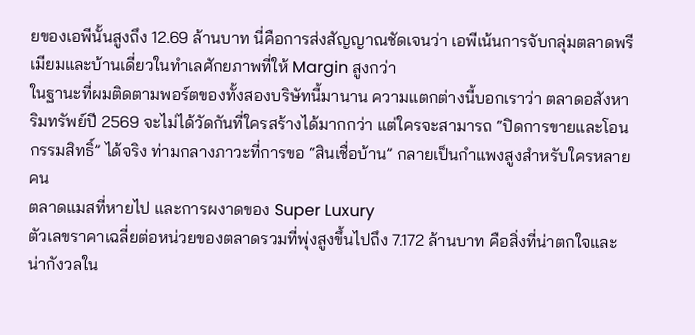ยของเอพีนั้นสูงถึง 12.69 ล้านบาท นี่คือการส่งสัญญาณชัดเจนว่า เอพีเน้นการจับกลุ่มตลาดพรีเมียมและบ้านเดี่ยวในทำเลศักยภาพที่ให้ Margin สูงกว่า
ในฐานะที่ผมติดตามพอร์ตของทั้งสองบริษัทนี้มานาน ความแตกต่างนี้บอกเราว่า ตลาดอสังหาริมทรัพย์ปี 2569 จะไม่ได้วัดกันที่ใครสร้างได้มากกว่า แต่ใครจะสามารถ “ปิดการขายและโอนกรรมสิทธิ์” ได้จริง ท่ามกลางภาวะที่การขอ “สินเชื่อบ้าน” กลายเป็นกำแพงสูงสำหรับใครหลายคน
ตลาดแมสที่หายไป และการผงาดของ Super Luxury
ตัวเลขราคาเฉลี่ยต่อหน่วยของตลาดรวมที่พุ่งสูงขึ้นไปถึง 7.172 ล้านบาท คือสิ่งที่น่าตกใจและน่ากังวลใน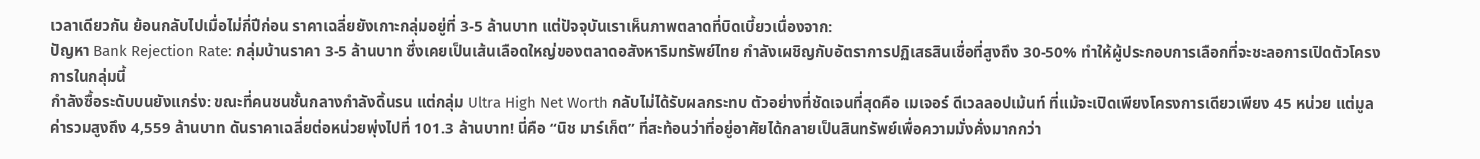เวลาเดียวกัน ย้อนกลับไปเมื่อไม่กี่ปีก่อน ราคาเฉลี่ยยังเกาะกลุ่มอยู่ที่ 3-5 ล้านบาท แต่ปัจจุบันเราเห็นภาพตลาดที่บิดเบี้ยวเนื่องจาก:
ปัญหา Bank Rejection Rate: กลุ่มบ้านราคา 3-5 ล้านบาท ซึ่งเคยเป็นเส้นเลือดใหญ่ของตลาดอสังหาริมทรัพย์ไทย กำลังเผชิญกับอัตราการปฏิเสธสินเชื่อที่สูงถึง 30-50% ทำให้ผู้ประกอบการเลือกที่จะชะลอการเปิดตัวโครงการในกลุ่มนี้
กำลังซื้อระดับบนยังแกร่ง: ขณะที่คนชนชั้นกลางกำลังดิ้นรน แต่กลุ่ม Ultra High Net Worth กลับไม่ได้รับผลกระทบ ตัวอย่างที่ชัดเจนที่สุดคือ เมเจอร์ ดีเวลลอปเม้นท์ ที่แม้จะเปิดเพียงโครงการเดียวเพียง 45 หน่วย แต่มูลค่ารวมสูงถึง 4,559 ล้านบาท ดันราคาเฉลี่ยต่อหน่วยพุ่งไปที่ 101.3 ล้านบาท! นี่คือ “นิช มาร์เก็ต” ที่สะท้อนว่าที่อยู่อาศัยได้กลายเป็นสินทรัพย์เพื่อความมั่งคั่งมากกว่า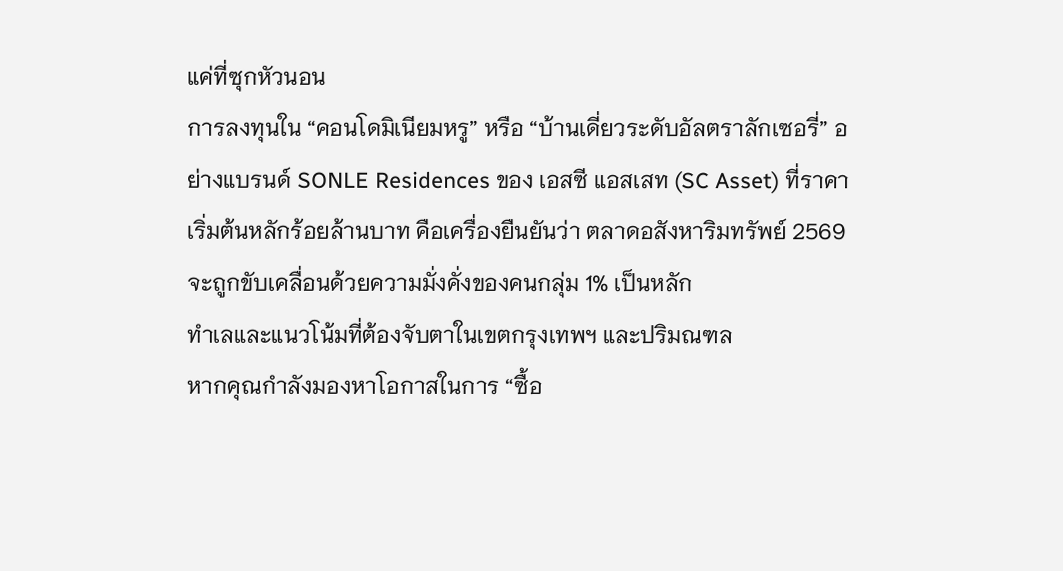แค่ที่ซุกหัวนอน
การลงทุนใน “คอนโดมิเนียมหรู” หรือ “บ้านเดี่ยวระดับอัลตราลักเซอรี่” อย่างแบรนด์ SONLE Residences ของ เอสซี แอสเสท (SC Asset) ที่ราคาเริ่มต้นหลักร้อยล้านบาท คือเครื่องยืนยันว่า ตลาดอสังหาริมทรัพย์ 2569 จะถูกขับเคลื่อนด้วยความมั่งคั่งของคนกลุ่ม 1% เป็นหลัก
ทำเลและแนวโน้มที่ต้องจับตาในเขตกรุงเทพฯ และปริมณฑล
หากคุณกำลังมองหาโอกาสในการ “ซื้อ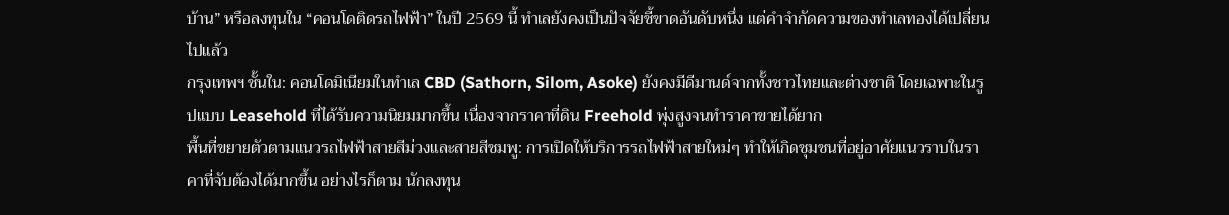บ้าน” หรือลงทุนใน “คอนโดติดรถไฟฟ้า” ในปี 2569 นี้ ทำเลยังคงเป็นปัจจัยชี้ขาดอันดับหนึ่ง แต่คำจำกัดความของทำเลทองได้เปลี่ยนไปแล้ว
กรุงเทพฯ ชั้นใน: คอนโดมิเนียมในทำเล CBD (Sathorn, Silom, Asoke) ยังคงมีดีมานด์จากทั้งชาวไทยและต่างชาติ โดยเฉพาะในรูปแบบ Leasehold ที่ได้รับความนิยมมากขึ้น เนื่องจากราคาที่ดิน Freehold พุ่งสูงจนทำราคาขายได้ยาก
พื้นที่ขยายตัวตามแนวรถไฟฟ้าสายสีม่วงและสายสีชมพู: การเปิดให้บริการรถไฟฟ้าสายใหม่ๆ ทำให้เกิดชุมชนที่อยู่อาศัยแนวราบในราคาที่จับต้องได้มากขึ้น อย่างไรก็ตาม นักลงทุน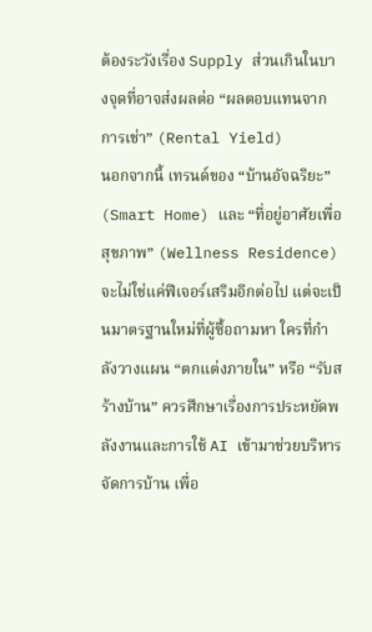ต้องระวังเรื่อง Supply ส่วนเกินในบางจุดที่อาจส่งผลต่อ “ผลตอบแทนจากการเช่า” (Rental Yield)
นอกจากนี้ เทรนด์ของ “บ้านอัจฉริยะ” (Smart Home) และ “ที่อยู่อาศัยเพื่อสุขภาพ” (Wellness Residence) จะไม่ใช่แค่ฟีเจอร์เสริมอีกต่อไป แต่จะเป็นมาตรฐานใหม่ที่ผู้ซื้อถามหา ใครที่กำลังวางแผน “ตกแต่งภายใน” หรือ “รับสร้างบ้าน” ควรศึกษาเรื่องการประหยัดพลังงานและการใช้ AI เข้ามาช่วยบริหารจัดการบ้าน เพื่อ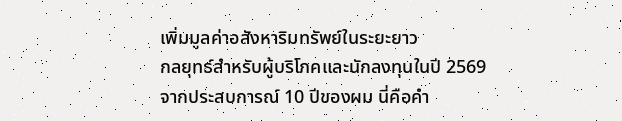เพิ่มมูลค่าอสังหาริมทรัพย์ในระยะยาว
กลยุทธ์สำหรับผู้บริโภคและนักลงทุนในปี 2569
จากประสบการณ์ 10 ปีของผม นี่คือคำ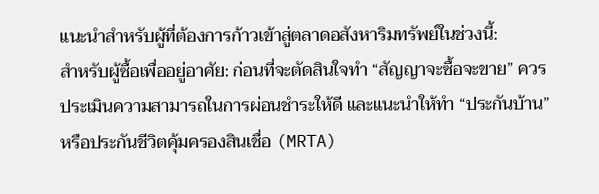แนะนำสำหรับผู้ที่ต้องการก้าวเข้าสู่ตลาดอสังหาริมทรัพย์ในช่วงนี้:
สำหรับผู้ซื้อเพื่ออยู่อาศัย: ก่อนที่จะตัดสินใจทำ “สัญญาจะซื้อจะขาย” ควรประเมินความสามารถในการผ่อนชำระให้ดี และแนะนำให้ทำ “ประกันบ้าน” หรือประกันชีวิตคุ้มครองสินเชื่อ (MRTA)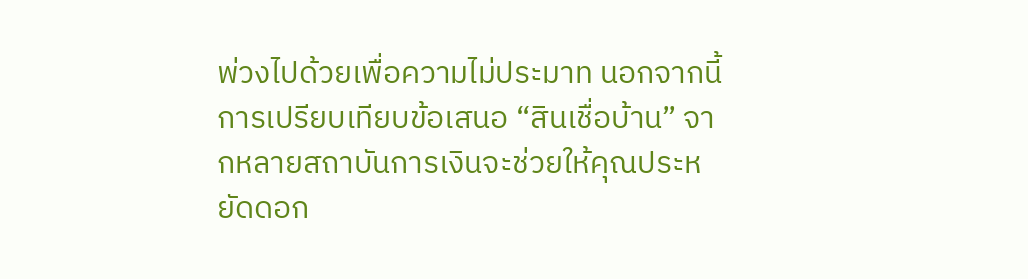พ่วงไปด้วยเพื่อความไม่ประมาท นอกจากนี้ การเปรียบเทียบข้อเสนอ “สินเชื่อบ้าน” จากหลายสถาบันการเงินจะช่วยให้คุณประหยัดดอก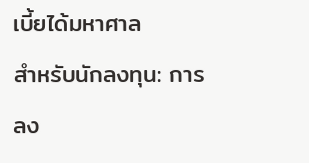เบี้ยได้มหาศาล
สำหรับนักลงทุน: การลง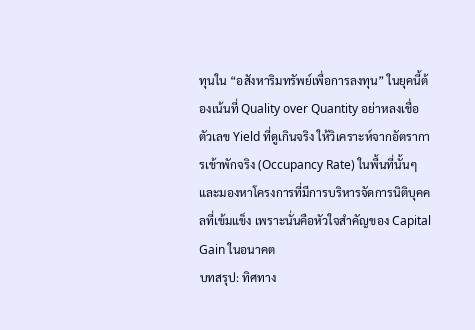ทุนใน “อสังหาริมทรัพย์เพื่อการลงทุน” ในยุคนี้ต้องเน้นที่ Quality over Quantity อย่าหลงเชื่อตัวเลข Yield ที่ดูเกินจริง ให้วิเคราะห์จากอัตราการเข้าพักจริง (Occupancy Rate) ในพื้นที่นั้นๆ และมองหาโครงการที่มีการบริหารจัดการนิติบุคคลที่เข้มแข็ง เพราะนั่นคือหัวใจสำคัญของ Capital Gain ในอนาคต
บทสรุป: ทิศทาง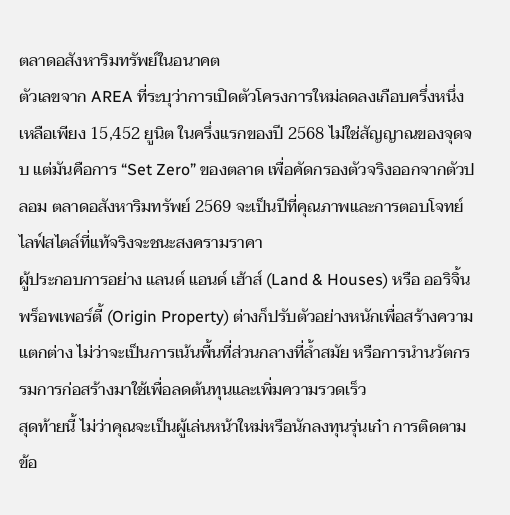ตลาดอสังหาริมทรัพย์ในอนาคต
ตัวเลขจาก AREA ที่ระบุว่าการเปิดตัวโครงการใหม่ลดลงเกือบครึ่งหนึ่งเหลือเพียง 15,452 ยูนิต ในครึ่งแรกของปี 2568 ไม่ใช่สัญญาณของจุดจบ แต่มันคือการ “Set Zero” ของตลาด เพื่อคัดกรองตัวจริงออกจากตัวปลอม ตลาดอสังหาริมทรัพย์ 2569 จะเป็นปีที่คุณภาพและการตอบโจทย์ไลฟ์สไตล์ที่แท้จริงจะชนะสงครามราคา
ผู้ประกอบการอย่าง แลนด์ แอนด์ เฮ้าส์ (Land & Houses) หรือ ออริจิ้น พร็อพเพอร์ตี้ (Origin Property) ต่างก็ปรับตัวอย่างหนักเพื่อสร้างความแตกต่าง ไม่ว่าจะเป็นการเน้นพื้นที่ส่วนกลางที่ล้ำสมัย หรือการนำนวัตกรรมการก่อสร้างมาใช้เพื่อลดต้นทุนและเพิ่มความรวดเร็ว
สุดท้ายนี้ ไม่ว่าคุณจะเป็นผู้เล่นหน้าใหม่หรือนักลงทุนรุ่นเก๋า การติดตามข้อ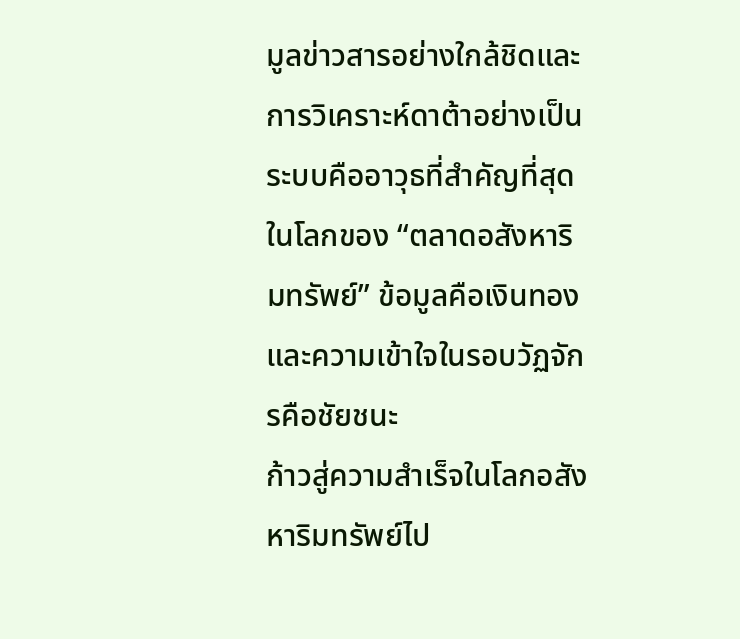มูลข่าวสารอย่างใกล้ชิดและการวิเคราะห์ดาต้าอย่างเป็นระบบคืออาวุธที่สำคัญที่สุด ในโลกของ “ตลาดอสังหาริมทรัพย์” ข้อมูลคือเงินทอง และความเข้าใจในรอบวัฏจักรคือชัยชนะ
ก้าวสู่ความสำเร็จในโลกอสังหาริมทรัพย์ไป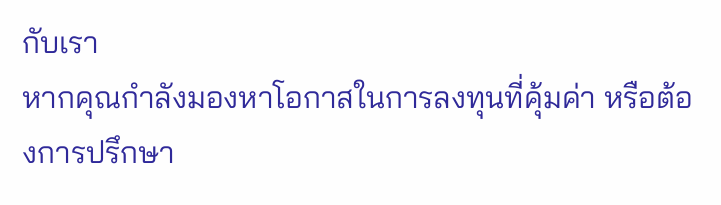กับเรา
หากคุณกำลังมองหาโอกาสในการลงทุนที่คุ้มค่า หรือต้องการปรึกษา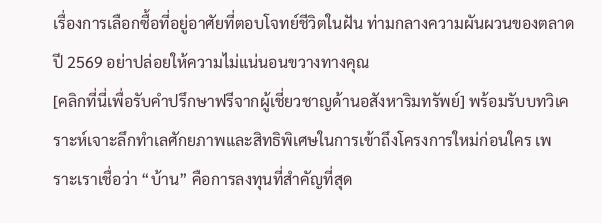เรื่องการเลือกซื้อที่อยู่อาศัยที่ตอบโจทย์ชีวิตในฝัน ท่ามกลางความผันผวนของตลาดปี 2569 อย่าปล่อยให้ความไม่แน่นอนขวางทางคุณ
[คลิกที่นี่เพื่อรับคำปรึกษาฟรีจากผู้เชี่ยวชาญด้านอสังหาริมทรัพย์] พร้อมรับบทวิเคราะห์เจาะลึกทำเลศักยภาพและสิทธิพิเศษในการเข้าถึงโครงการใหม่ก่อนใคร เพราะเราเชื่อว่า “บ้าน” คือการลงทุนที่สำคัญที่สุด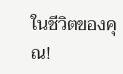ในชีวิตของคุณ!